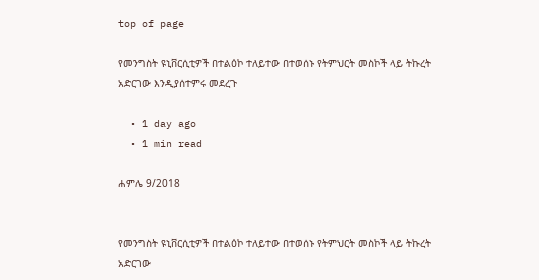top of page

የመንግስት ዩኒቨርሲቲዎች በተልዕኮ ተለይተው በተወሰኑ የትምህርት መስኮች ላይ ትኩረት አድርገው እንዲያሰተምሩ መደረጉ

  • 1 day ago
  • 1 min read

ሐምሌ 9/2018


የመንግስት ዩኒቨርሲቲዎች በተልዕኮ ተለይተው በተወሰኑ የትምህርት መስኮች ላይ ትኩረት አድርገው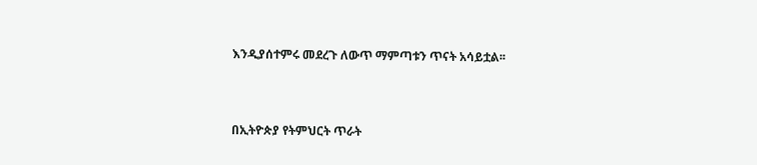እንዲያሰተምሩ መደረጉ ለውጥ ማምጣቱን ጥናት አሳይቷል፡፡



በኢትዮጵያ የትምህርት ጥራት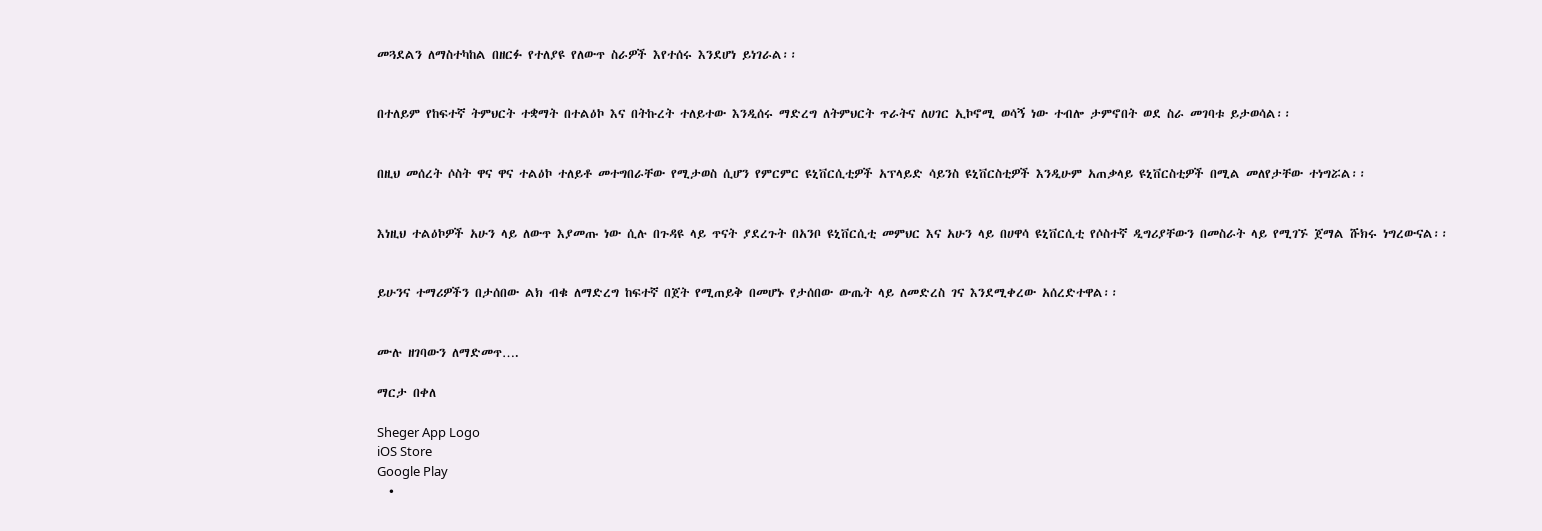መጓደልን ለማስተካከል በዘርፉ የተለያዩ የለውጥ ስራዎች እየተሰሩ እንደሆነ ይነገራል፡፡


በተለይም የከፍተኛ ትምህርት ተቋማት በተልዕኮ እና በትኩረት ተለይተው እንዲሰሩ ማድረግ ለትምህርት ጥራትና ለሀገር ኢኮኖሚ ወሳኝ ነው ተብሎ ታምኖበት ወደ ስራ መገባቱ ይታወሳል፡፡


በዚህ መሰረት ሶስት ዋና ዋና ተልዕኮ ተለይቶ መተግበራቸው የሚታወስ ሲሆን የምርምር ዩኒቨርሲቲዎች አፕላይድ ሳይንስ ዩኒቨርስቲዎች እንዲሁም አጠቃላይ ዩኒቨርስቲዎች በሚል መለየታቸው ተነግሯል፡፡


እነዚህ ተልዕኮዎች አሁን ላይ ለውጥ እያመጡ ነው ሲሉ በጉዳዩ ላይ ጥናት ያደረጉት በአንቦ ዩኒቨርሲቲ መምህር እና አሁን ላይ በሀዋሳ ዩኒቨርሲቲ የሶስተኛ ዲግሪያቸውን በመስራት ላይ የሚገኙ ጀማል ሹክሩ ነግረውናል፡፡


ይሁንና ተማሪዎችን በታሰበው ልክ ብቁ ለማድረግ ከፍተኛ በጀት የሚጠይቅ በመሆኑ የታሰበው ውጤት ላይ ለመድረስ ገና እንደሚቀረው አሰረድተዋል፡፡


ሙሉ ዘገባውን ለማድመጥ….

ማርታ በቀለ

Sheger App Logo
iOS Store
Google Play
  •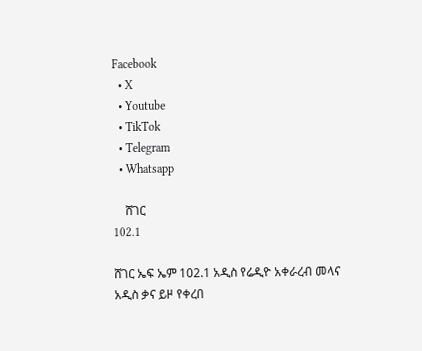Facebook
  • X
  • Youtube
  • TikTok
  • Telegram
  • Whatsapp

    ሸገር
102.1

ሸገር ኤፍ ኤም 102.1 አዲስ የሬዲዮ አቀራረብ መላና አዲስ ቃና ይዞ የቀረበ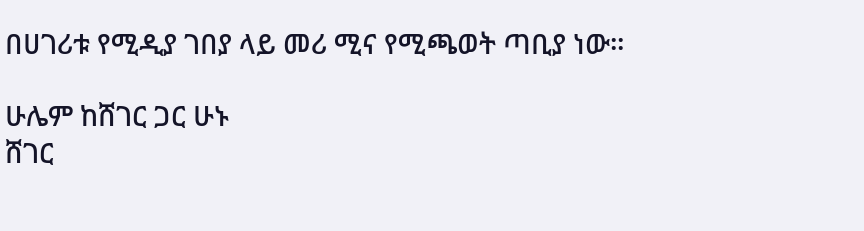በሀገሪቱ የሚዲያ ገበያ ላይ መሪ ሚና የሚጫወት ጣቢያ ነው፡፡

ሁሌም ከሸገር ጋር ሁኑ
ሸገር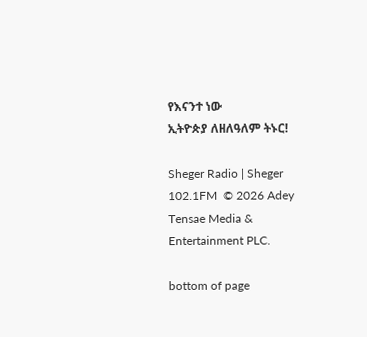የእናንተ ነው
ኢትዮጵያ ለዘለዓለም ትኑር!

Sheger Radio | Sheger 102.1FM  © 2026 Adey Tensae Media & Entertainment PLC.

bottom of page